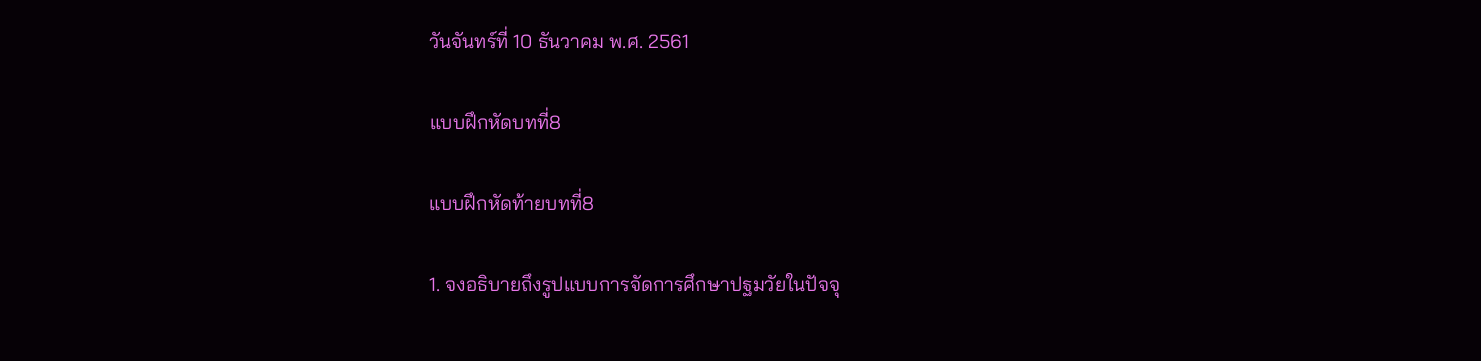วันจันทร์ที่ 10 ธันวาคม พ.ศ. 2561

แบบฝึกหัดบทที่8

แบบฝึกหัดท้ายบทที่8

1. จงอธิบายถึงรูปแบบการจัดการศึกษาปฐมวัยในปัจจุ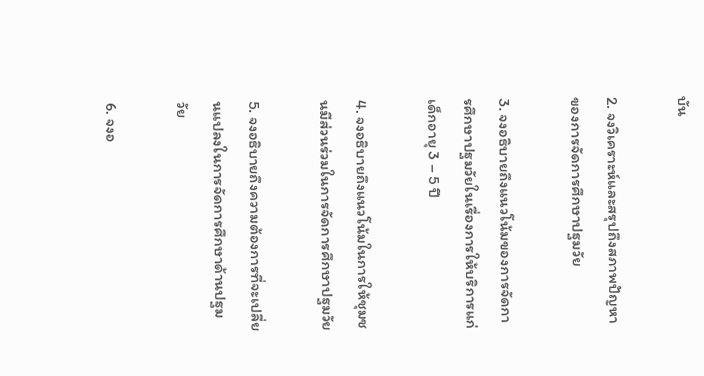บัน

2. จงวิเคราะห์และสรุปถึงสภาพปัญหาของการจัดการศึกษาปฐมวัย

3. จงอธิบายถึงแนวโน้มของการจัดการศึกษาปฐมวัยในเรื่องการให้บริการแก่เด็กอายุ 3 – 5 ปี

4. จงอธิบายถึงแนวโน้มในการให้ชุมชนมีส่วนร่วมในการจัดการศึกษาปฐมวัย

5. จงอธิบายถึงความต้องการที่จะเปลี่ยนแปลงในการจัดการศึกษาด้านปฐมวัย

6. จงอ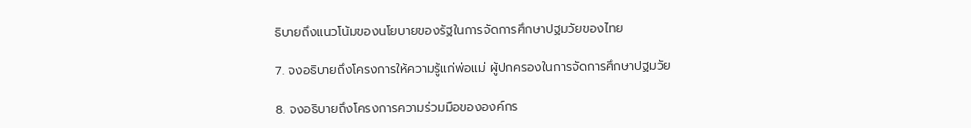ธิบายถึงแนวโน้มของนโยบายของรัฐในการจัดการศึกษาปฐมวัยของไทย

7. จงอธิบายถึงโครงการให้ความรู้แก่พ่อแม่ ผู้ปกครองในการจัดการศึกษาปฐมวัย

8. จงอธิบายถึงโครงการความร่วมมือขององค์กร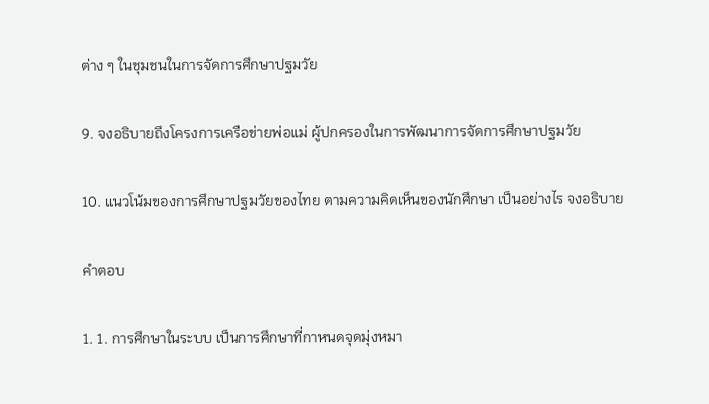ต่าง ๆ ในชุมชนในการจัดการศึกษาปฐมวัย

9. จงอธิบายถึงโครงการเครือข่ายพ่อแม่ ผู้ปกครองในการพัฒนาการจัดการศึกษาปฐมวัย

10. แนวโน้มของการศึกษาปฐมวัยของไทย ตามความคิดเห็นของนักศึกษา เป็นอย่างไร จงอธิบาย

คำตอบ

1. 1. การศึกษาในระบบ เป็นการศึกษาที่กาหนดจุดมุ่งหมา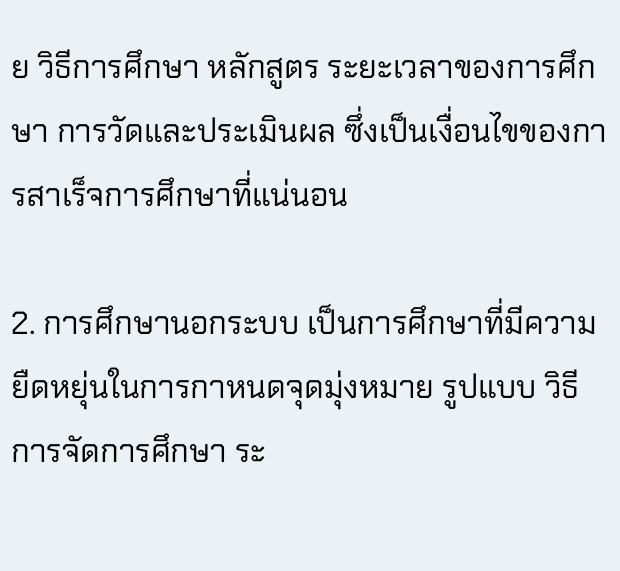ย วิธีการศึกษา หลักสูตร ระยะเวลาของการศึกษา การวัดและประเมินผล ซึ่งเป็นเงื่อนไขของการสาเร็จการศึกษาที่แน่นอน

2. การศึกษานอกระบบ เป็นการศึกษาที่มีความยืดหยุ่นในการกาหนดจุดมุ่งหมาย รูปแบบ วิธีการจัดการศึกษา ระ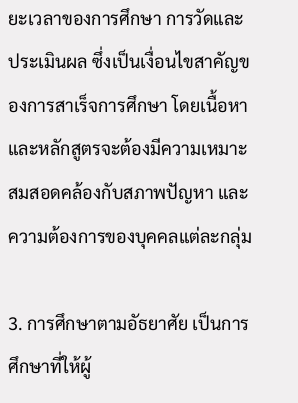ยะเวลาของการศึกษา การวัดและประเมินผล ซึ่งเป็นเงื่อนไขสาคัญของการสาเร็จการศึกษา โดยเนื้อหาและหลักสูตรจะต้องมีความเหมาะสมสอดคล้องกับสภาพปัญหา และความต้องการของบุคคลแต่ละกลุ่ม

3. การศึกษาตามอัธยาศัย เป็นการศึกษาที่ให้ผู้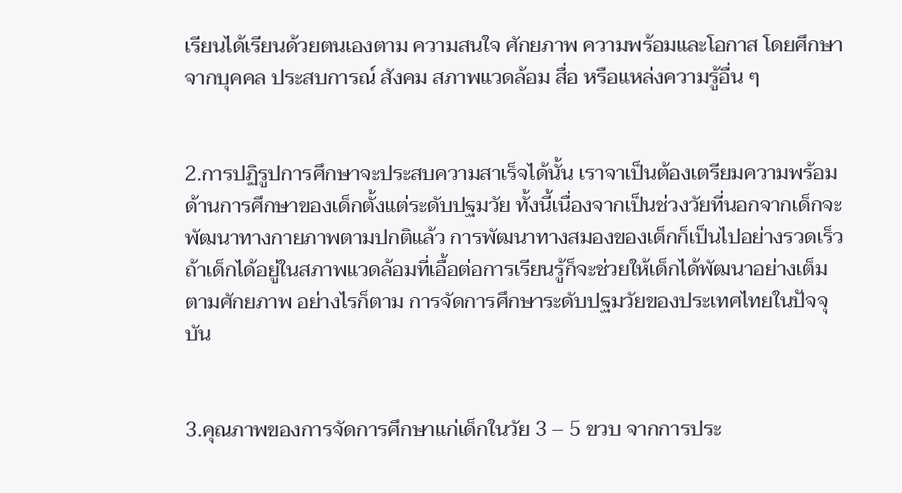เรียนได้เรียนด้วยตนเองตาม ความสนใจ ศักยภาพ ความพร้อมและโอกาส โดยศึกษาจากบุคคล ประสบการณ์ สังคม สภาพแวดล้อม สื่อ หรือแหล่งความรู้อื่น ๆ


2.การปฏิรูปการศึกษาจะประสบความสาเร็จได้นั้น เราจาเป็นต้องเตรียมความพร้อมด้านการศึกษาของเด็กตั้งแต่ระดับปฐมวัย ทั้งนี้เนื่องจากเป็นช่วงวัยที่นอกจากเด็กจะพัฒนาทางกายภาพตามปกติแล้ว การพัฒนาทางสมองของเด็กก็เป็นไปอย่างรวดเร็ว ถ้าเด็กได้อยู่ในสภาพแวดล้อมที่เอื้อต่อการเรียนรู้ก็จะช่วยให้เด็กได้พัฒนาอย่างเต็มตามศักยภาพ อย่างไรก็ตาม การจัดการศึกษาระดับปฐมวัยของประเทศไทยในปัจจุบัน


3.คุณภาพของการจัดการศึกษาแก่เด็กในวัย 3 – 5 ขวบ จากการประ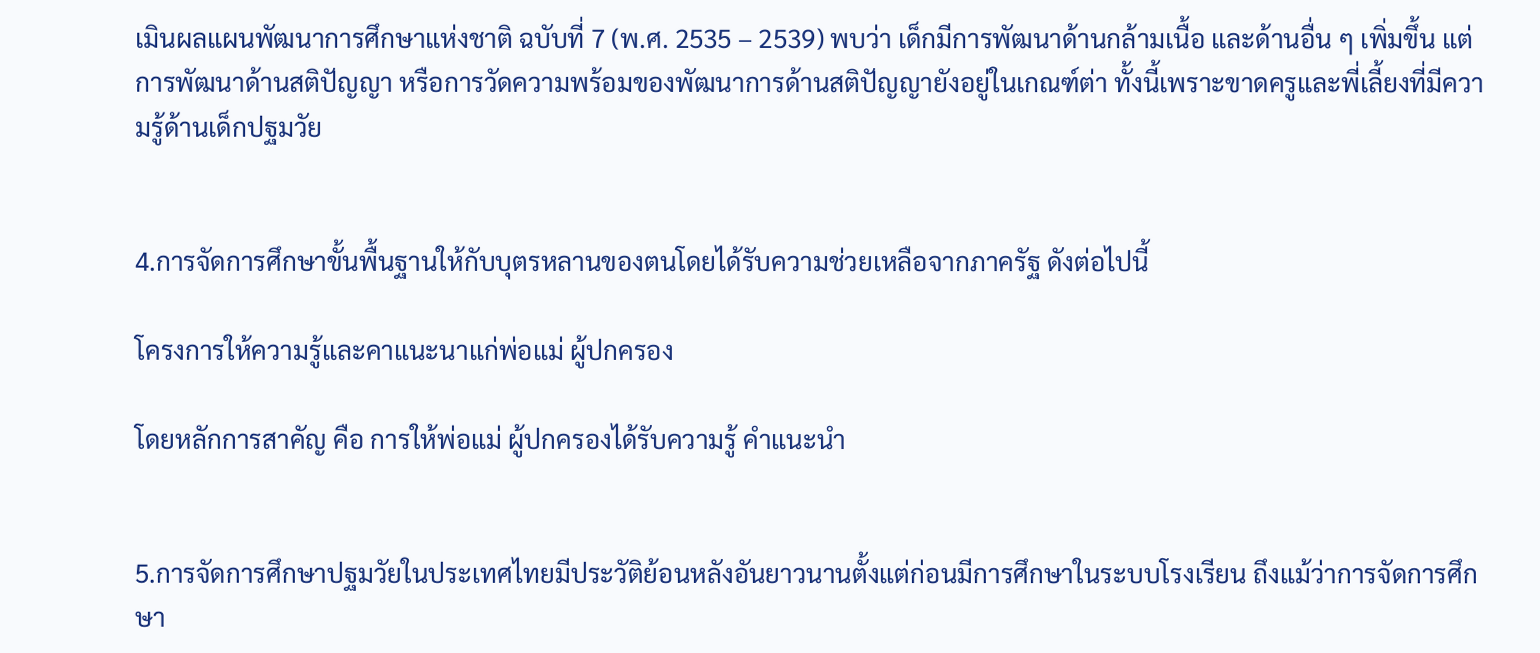เมินผลแผนพัฒนาการศึกษาแห่งชาติ ฉบับที่ 7 (พ.ศ. 2535 – 2539) พบว่า เด็กมีการพัฒนาด้านกล้ามเนื้อ และด้านอื่น ๆ เพิ่มขึ้น แต่การพัฒนาด้านสติปัญญา หรือการวัดความพร้อมของพัฒนาการด้านสติปัญญายังอยู่ในเกณฑ์ต่า ทั้งนี้เพราะขาดครูและพี่เลี้ยงที่มีความรู้ด้านเด็กปฐมวัย


4.การจัดการศึกษาขั้นพื้นฐานให้กับบุตรหลานของตนโดยได้รับความช่วยเหลือจากภาครัฐ ดังต่อไปนี้

โครงการให้ความรู้และคาแนะนาแก่พ่อแม่ ผู้ปกครอง

โดยหลักการสาคัญ คือ การให้พ่อแม่ ผู้ปกครองได้รับความรู้ คำแนะนำ


5.การจัดการศึกษาปฐมวัยในประเทศไทยมีประวัติย้อนหลังอันยาวนานตั้งแต่ก่อนมีการศึกษาในระบบโรงเรียน ถึงแม้ว่าการจัดการศึกษา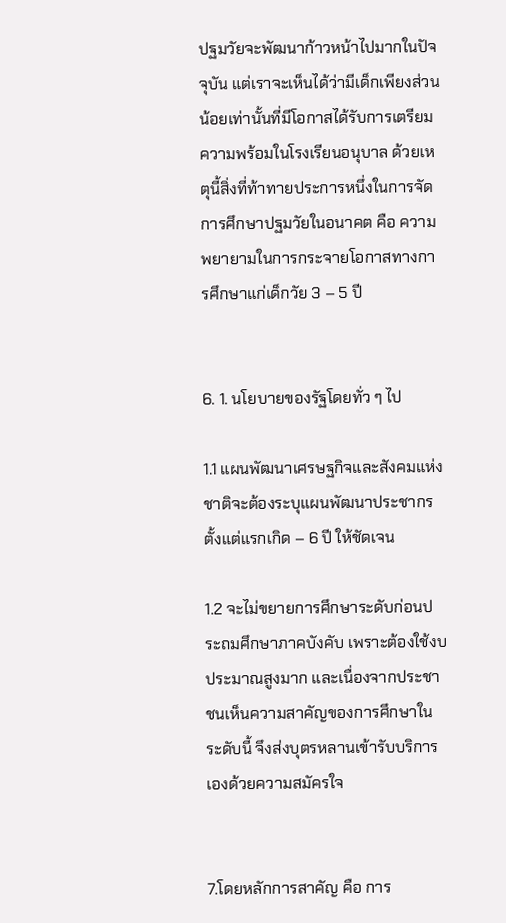ปฐมวัยจะพัฒนาก้าวหน้าไปมากในปัจจุบัน แต่เราจะเห็นได้ว่ามีเด็กเพียงส่วนน้อยเท่านั้นที่มีโอกาสได้รับการเตรียมความพร้อมในโรงเรียนอนุบาล ด้วยเหตุนี้สิ่งที่ท้าทายประการหนึ่งในการจัดการศึกษาปฐมวัยในอนาคต คือ ความพยายามในการกระจายโอกาสทางการศึกษาแก่เด็กวัย 3 – 5 ปี


6. 1. นโยบายของรัฐโดยทั่ว ๆ ไป

1.1 แผนพัฒนาเศรษฐกิจและสังคมแห่งชาติจะต้องระบุแผนพัฒนาประชากรตั้งแต่แรกเกิด – 6 ปี ให้ชัดเจน

1.2 จะไม่ขยายการศึกษาระดับก่อนประถมศึกษาภาคบังคับ เพราะต้องใช้งบประมาณสูงมาก และเนื่องจากประชาชนเห็นความสาคัญของการศึกษาในระดับนี้ จึงส่งบุตรหลานเข้ารับบริการเองด้วยความสมัครใจ


7.โดยหลักการสาคัญ คือ การ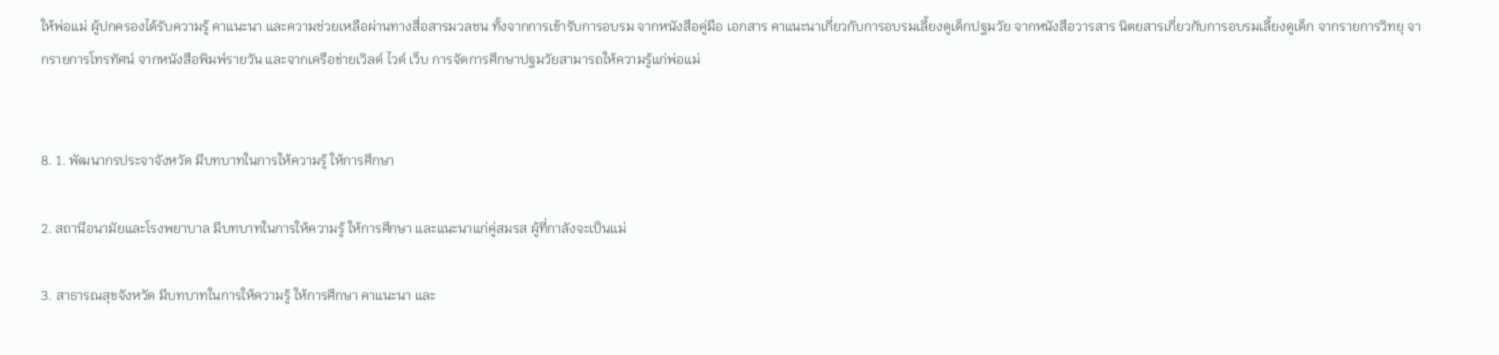ให้พ่อแม่ ผู้ปกครองได้รับความรู้ คาแนะนา และความช่วยเหลือผ่านทางสื่อสารมวลชน ทั้งจากการเข้ารับการอบรม จากหนังสือคู่มือ เอกสาร คาแนะนาเกี่ยวกับการอบรมเลี้ยงดูเด็กปฐมวัย จากหนังสือวารสาร นิตยสารเกี่ยวกับการอบรมเลี้ยงดูเด็ก จากรายการวิทยุ จากรายการโทรทัศน์ จากหนังสือพิมพ์รายวัน และจากเครือข่ายเวิลด์ ไวด์ เว็บ การจัดการศึกษาปฐมวัยสามารถให้ความรู้แก่พ่อแม่


8. 1. พัฒนากรประจาจังหวัด มีบทบาทในการให้ความรู้ ให้การศึกษา

2. สถานีอนามัยและโรงพยาบาล มีบทบาทในการให้ความรู้ ให้การศึกษา และแนะนาแก่คู่สมรส ผู้ที่กาลังจะเป็นแม่

3. สาธารณสุขจังหวัด มีบทบาทในการให้ความรู้ ให้การศึกษา คาแนะนา และ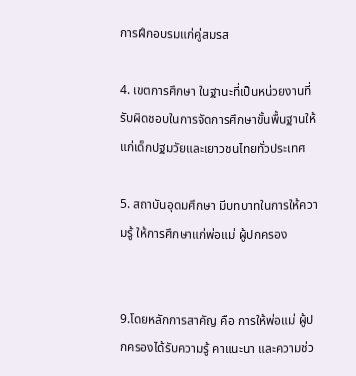การฝึกอบรมแก่คู่สมรส

4. เขตการศึกษา ในฐานะที่เป็นหน่วยงานที่รับผิดชอบในการจัดการศึกษาขั้นพื้นฐานให้แก่เด็กปฐมวัยและเยาวชนไทยทั่วประเทศ

5. สถาบันอุดมศึกษา มีบทบาทในการให้ความรู้ ให้การศึกษาแก่พ่อแม่ ผู้ปกครอง


9.โดยหลักการสาคัญ คือ การให้พ่อแม่ ผู้ปกครองได้รับความรู้ คาแนะนา และความช่ว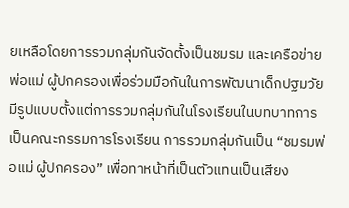ยเหลือโดยการรวมกลุ่มกันจัดตั้งเป็นชมรม และเครือข่ายพ่อแม่ ผู้ปกครองเพื่อร่วมมือกันในการพัฒนาเด็กปฐมวัย มีรูปแบบตั้งแต่การรวมกลุ่มกันในโรงเรียนในบทบาทการเป็นคณะกรรมการโรงเรียน การรวมกลุ่มกันเป็น “ชมรมพ่อแม่ ผู้ปกครอง” เพื่อทาหน้าที่เป็นตัวแทนเป็นเสียง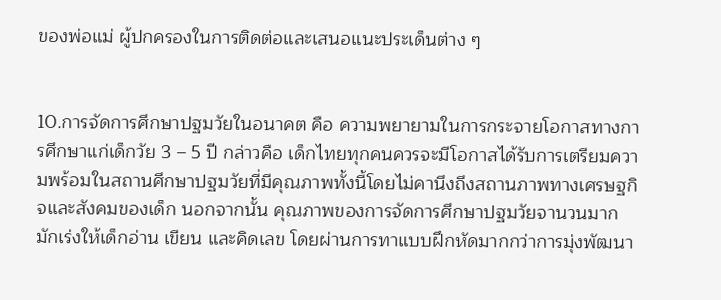ของพ่อแม่ ผู้ปกครองในการติดต่อและเสนอแนะประเด็นต่าง ๆ


10.การจัดการศึกษาปฐมวัยในอนาคต คือ ความพยายามในการกระจายโอกาสทางการศึกษาแก่เด็กวัย 3 – 5 ปี กล่าวคือ เด็กไทยทุกคนควรจะมีโอกาสได้รับการเตรียมความพร้อมในสถานศึกษาปฐมวัยที่มีคุณภาพทั้งนี้โดยไม่คานึงถึงสถานภาพทางเศรษฐกิจและสังคมของเด็ก นอกจากนั้น คุณภาพของการจัดการศึกษาปฐมวัยจานวนมากมักเร่งให้เด็กอ่าน เขียน และคิดเลข โดยผ่านการทาแบบฝึกหัดมากกว่าการมุ่งพัฒนา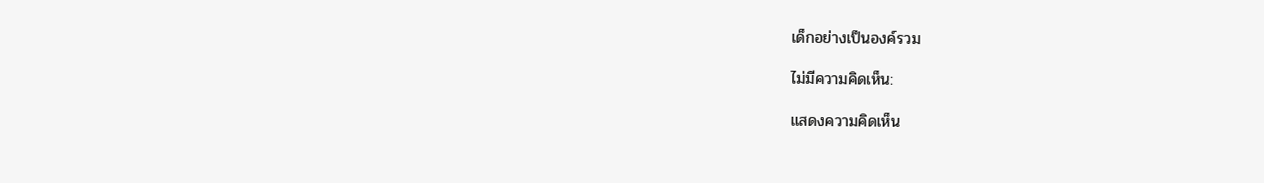เด็กอย่างเป็นองค์รวม

ไม่มีความคิดเห็น:

แสดงความคิดเห็น